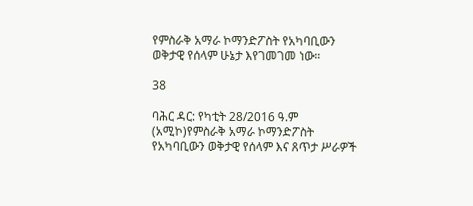የምስራቅ አማራ ኮማንድፖስት የአካባቢውን ወቅታዊ የሰላም ሁኔታ እየገመገመ ነው።

38

ባሕር ዳር: የካቲት 28/2016 ዓ.ም (አሚኮ)የምስራቅ አማራ ኮማንድፖስት የአካባቢውን ወቅታዊ የሰላም እና ጸጥታ ሥራዎች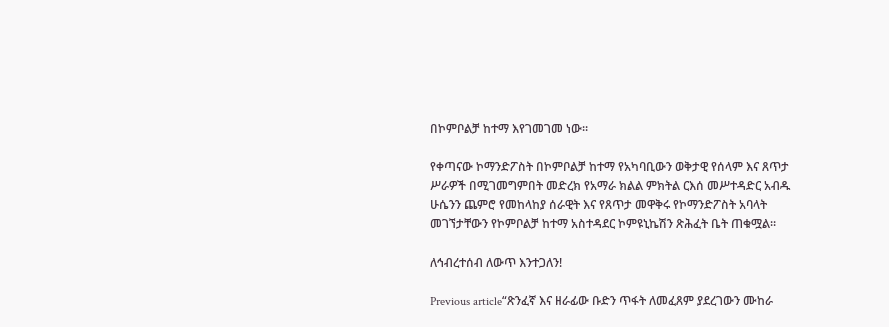በኮምቦልቻ ከተማ እየገመገመ ነው።

የቀጣናው ኮማንድፖስት በኮምቦልቻ ከተማ የአካባቢውን ወቅታዊ የሰላም እና ጸጥታ ሥራዎች በሚገመግምበት መድረክ የአማራ ክልል ምክትል ርእሰ መሥተዳድር አብዱ ሁሴንን ጨምሮ የመከላከያ ሰራዊት እና የጸጥታ መዋቅሩ የኮማንድፖስት አባላት መገኘታቸውን የኮምቦልቻ ከተማ አስተዳደር ኮምዩኒኬሽን ጽሕፈት ቤት ጠቁሟል።

ለኅብረተሰብ ለውጥ እንተጋለን!

Previous article“ጽንፈኛ እና ዘራፊው ቡድን ጥፋት ለመፈጸም ያደረገውን ሙከራ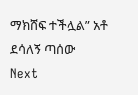ማክሸፍ ተችሏል” አቶ ደሳለኝ ጣሰው
Next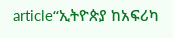article“ኢትዮጵያ ከአፍሪካ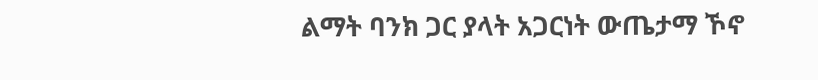ልማት ባንክ ጋር ያላት አጋርነት ውጤታማ ኾኖ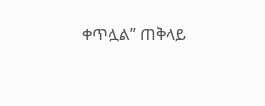ቀጥሏል” ጠቅላይ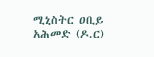ሚኒስትር ዐቢይ አሕመድ (ዶ.ር)